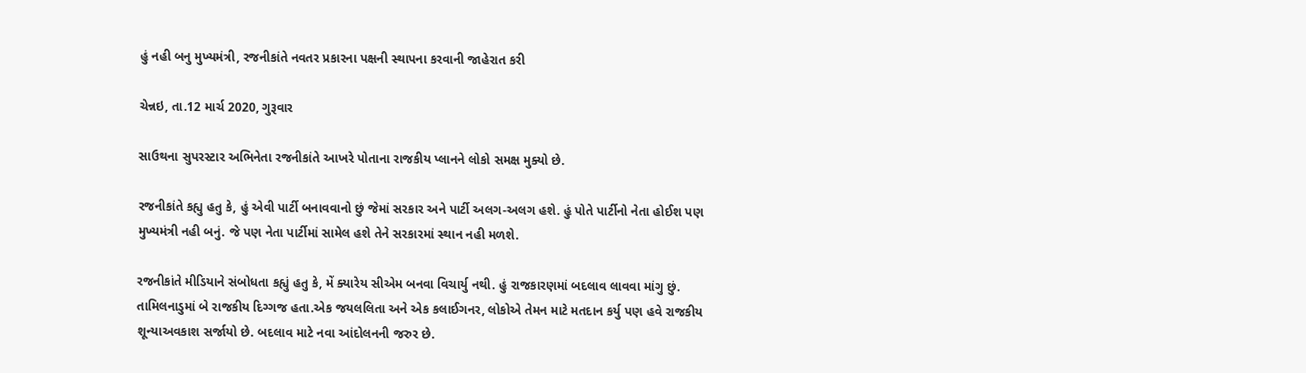હું નહી બનુ મુખ્યમંત્રી, રજનીકાંતે નવતર પ્રકારના પક્ષની સ્થાપના કરવાની જાહેરાત કરી

ચેન્નઇ, તા.12 માર્ચ 2020, ગુરૂવાર

સાઉથના સુપરસ્ટાર અભિનેતા રજનીકાંતે આખરે પોતાના રાજકીય પ્લાનને લોકો સમક્ષ મુક્યો છે.

રજનીકાંતે કહ્યુ હતુ કે, હું એવી પાર્ટી બનાવવાનો છું જેમાં સરકાર અને પાર્ટી અલગ-અલગ હશે. હું પોતે પાર્ટીનો નેતા હોઈશ પણ મુખ્યમંત્રી નહી બનું. જે પણ નેતા પાર્ટીમાં સામેલ હશે તેને સરકારમાં સ્થાન નહી મળશે.

રજનીકાંતે મીડિયાને સંબોધતા કહ્યું હતુ કે, મેં ક્યારેય સીએમ બનવા વિચાર્યુ નથી. હું રાજકારણમાં બદલાવ લાવવા માંગુ છું. તામિલનાડુમાં બે રાજકીય દિગ્ગજ હતા.એક જયલલિતા અને એક કલાઈગનર, લોકોએ તેમન માટે મતદાન કર્યુ પણ હવે રાજકીય શૂન્યાઅવકાશ સર્જાયો છે. બદલાવ માટે નવા આંદોલનની જરુર છે.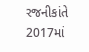રજનીકાંતે 2017માં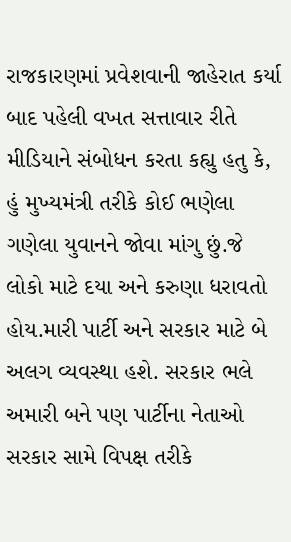રાજકારણમાં પ્રવેશવાની જાહેરાત કર્યા બાદ પહેલી વખત સત્તાવાર રીતે મીડિયાને સંબોધન કરતા કહ્યુ હતુ કે, હું મુખ્યમંત્રી તરીકે કોઈ ભણેલા ગણેલા યુવાનને જોવા માંગુ છું.જે લોકો માટે દયા અને કરુણા ધરાવતો હોય.મારી પાર્ટી અને સરકાર માટે બે અલગ વ્યવસ્થા હશે. સરકાર ભલે અમારી બને પણ પાર્ટીના નેતાઓ સરકાર સામે વિપક્ષ તરીકે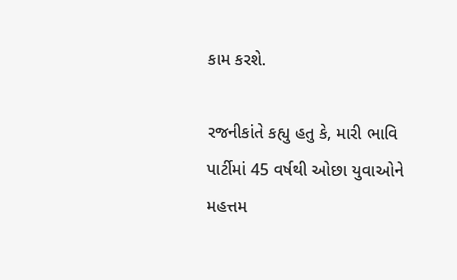કામ કરશે.

રજનીકાંતે કહ્યુ હતુ કે, મારી ભાવિ પાર્ટીમાં 45 વર્ષથી ઓછા યુવાઓને મહત્તમ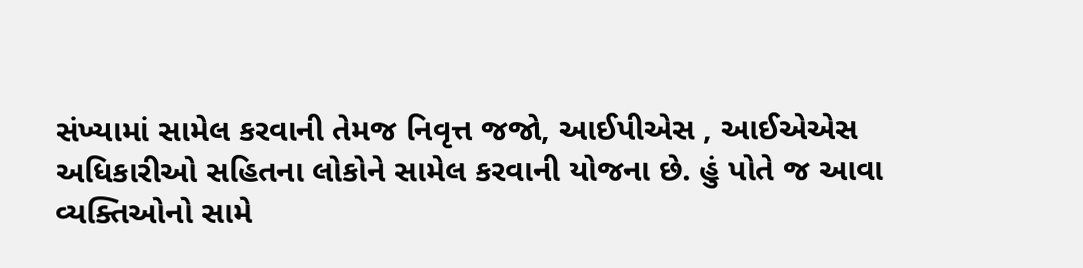સંખ્યામાં સામેલ કરવાની તેમજ નિવૃત્ત જજો, આઈપીએસ , આઈએએસ અધિકારીઓ સહિતના લોકોને સામેલ કરવાની યોજના છે. હું પોતે જ આવા વ્યક્તિઓનો સામે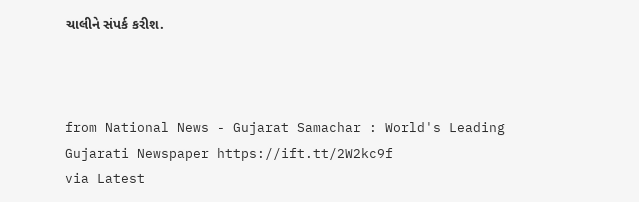ચાલીને સંપર્ક કરીશ.



from National News - Gujarat Samachar : World's Leading Gujarati Newspaper https://ift.tt/2W2kc9f
via Latest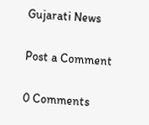Gujarati News

Post a Comment

0 Comments